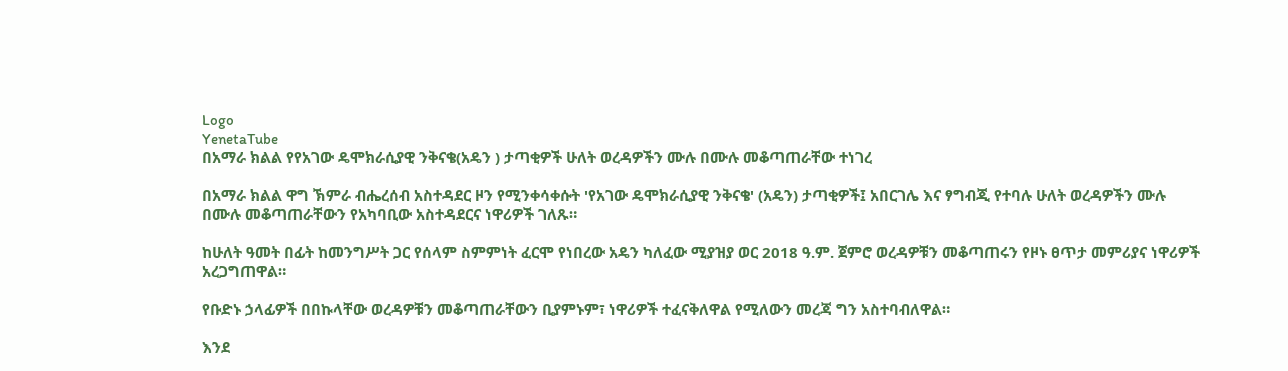Logo
YenetaTube
በአማራ ክልል የየአገው ዴሞክራሲያዊ ንቅናቄ(አዴን ) ታጣቂዎች ሁለት ወረዳዎችን ሙሉ በሙሉ መቆጣጠራቸው ተነገረ

በአማራ ክልል ዋግ ኽምራ ብሔረሰብ አስተዳደር ዞን የሚንቀሳቀሱት 'የአገው ዴሞክራሲያዊ ንቅናቄ' (አዴን) ታጣቂዎች፤ አበርገሌ እና ፃግብጂ የተባሉ ሁለት ወረዳዎችን ሙሉ በሙሉ መቆጣጠራቸውን የአካባቢው አስተዳደርና ነዋሪዎች ገለጹ።

ከሁለት ዓመት በፊት ከመንግሥት ጋር የሰላም ስምምነት ፈርሞ የነበረው አዴን ካለፈው ሚያዝያ ወር 2018 ዓ.ም. ጀምሮ ወረዳዎቹን መቆጣጠሩን የዞኑ ፀጥታ መምሪያና ነዋሪዎች አረጋግጠዋል።

የቡድኑ ኃላፊዎች በበኩላቸው ወረዳዎቹን መቆጣጠራቸውን ቢያምኑም፣ ነዋሪዎች ተፈናቅለዋል የሚለውን መረጃ ግን አስተባብለዋል።

እንደ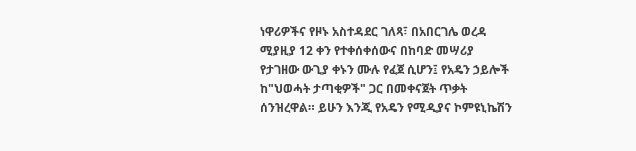ነዋሪዎችና የዞኑ አስተዳደር ገለጻ፣ በአበርገሌ ወረዳ ሚያዚያ 12 ቀን የተቀሰቀሰውና በከባድ መሣሪያ የታገዘው ውጊያ ቀኑን ሙሉ የፈጀ ሲሆን፤ የአዴን ኃይሎች ከ"ህወሓት ታጣቂዎች" ጋር በመቀናጀት ጥቃት ሰንዝረዋል። ይሁን እንጂ የአዴን የሚዲያና ኮምዩኒኬሽን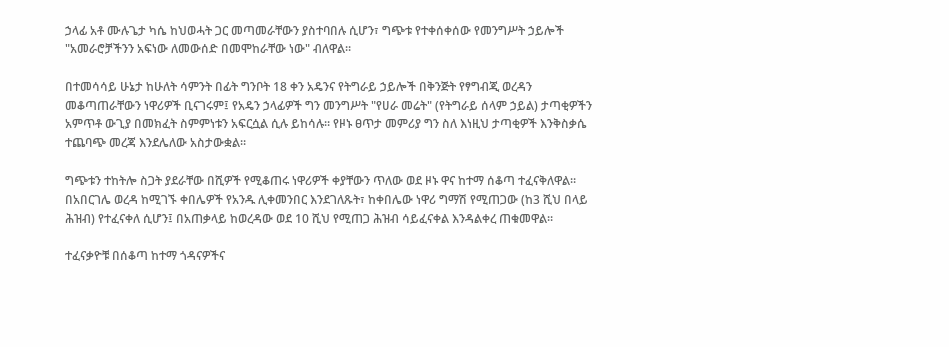ኃላፊ አቶ ሙሉጌታ ካሴ ከህወሓት ጋር መጣመራቸውን ያስተባበሉ ሲሆን፣ ግጭቱ የተቀሰቀሰው የመንግሥት ኃይሎች "አመራሮቻችንን አፍነው ለመውሰድ በመሞከራቸው ነው" ብለዋል።

በተመሳሳይ ሁኔታ ከሁለት ሳምንት በፊት ግንቦት 18 ቀን አዴንና የትግራይ ኃይሎች በቅንጅት የፃግብጂ ወረዳን መቆጣጠራቸውን ነዋሪዎች ቢናገሩም፤ የአዴን ኃላፊዎች ግን መንግሥት "የሀራ መሬት" (የትግራይ ሰላም ኃይል) ታጣቂዎችን አምጥቶ ውጊያ በመክፈት ስምምነቱን አፍርሷል ሲሉ ይከሳሉ። የዞኑ ፀጥታ መምሪያ ግን ስለ እነዚህ ታጣቂዎች እንቅስቃሴ ተጨባጭ መረጃ እንደሌለው አስታውቋል።

ግጭቱን ተከትሎ ስጋት ያደራቸው በሺዎች የሚቆጠሩ ነዋሪዎች ቀያቸውን ጥለው ወደ ዞኑ ዋና ከተማ ሰቆጣ ተፈናቅለዋል። በአበርገሌ ወረዳ ከሚገኙ ቀበሌዎች የአንዱ ሊቀመንበር እንደገለጹት፣ ከቀበሌው ነዋሪ ግማሽ የሚጠጋው (ከ3 ሺህ በላይ ሕዝብ) የተፈናቀለ ሲሆን፤ በአጠቃላይ ከወረዳው ወደ 10 ሺህ የሚጠጋ ሕዝብ ሳይፈናቀል እንዳልቀረ ጠቁመዋል።

ተፈናቃዮቹ በሰቆጣ ከተማ ጎዳናዎችና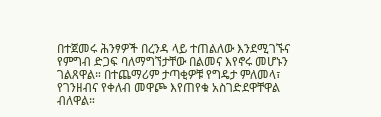በተጀመሩ ሕንፃዎች በረንዳ ላይ ተጠልለው እንደሚገኙና የምግብ ድጋፍ ባለማግኘታቸው በልመና እየኖሩ መሆኑን ገልጸዋል። በተጨማሪም ታጣቂዎቹ የግዴታ ምለመላ፣ የገንዘብና የቀለብ መዋጮ እየጠየቁ አስገድደዋቸዋል ብለዋል።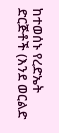ከተወሰኑ የረድኤት ድርጅቶች (እንደ ወርልድ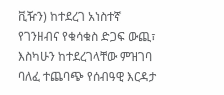ቪዥን) ከተደረገ አነስተኛ የገንዘብና የቁሳቁስ ድጋፍ ውጪ፣ እስካሁን ከተደረገላቸው ምዝገባ ባለፈ ተጨባጭ የሰብዓዊ እርዳታ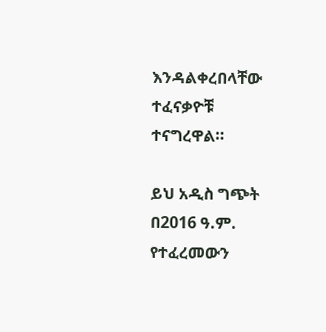እንዳልቀረበላቸው ተፈናቃዮቹ ተናግረዋል።

ይህ አዲስ ግጭት በ2016 ዓ.ም. የተፈረመውን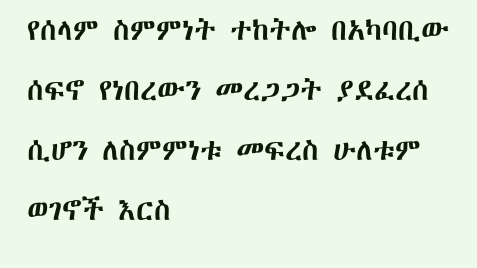የሰላም ስምምነት ተከትሎ በአካባቢው ሰፍኖ የነበረውን መረጋጋት ያደፈረሰ ሲሆን ለስምምነቱ መፍረስ ሁለቱም ወገኖች እርስ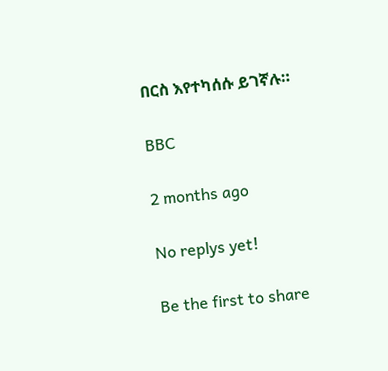በርስ እየተካሰሱ ይገኛሉ።

BBC

2 months ago

No replys yet!

Be the first to share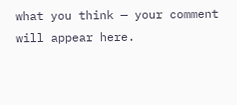what you think — your comment will appear here.